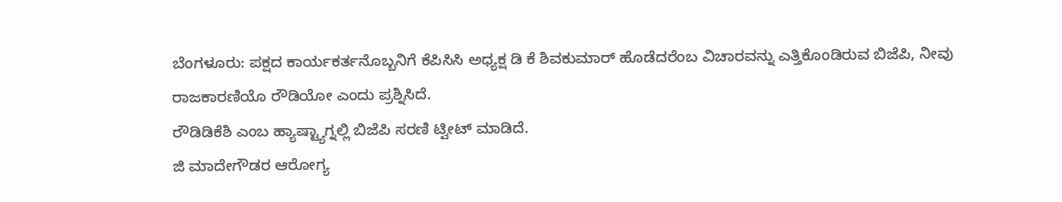ಬೆಂಗಳೂರು: ಪಕ್ಷದ ಕಾರ್ಯಕರ್ತನೊಬ್ಬನಿಗೆ ಕೆಪಿಸಿಸಿ ಅಧ್ಯಕ್ಷ ಡಿ ಕೆ ಶಿವಕುಮಾರ್ ಹೊಡೆದರೆಂಬ ವಿಚಾರವನ್ನು ಎತ್ತಿಕೊಂಡಿರುವ ಬಿಜೆಪಿ, ನೀವು ರಾಜಕಾರಣಿಯೊ ರೌಡಿಯೋ ಎಂದು ಪ್ರಶ್ನಿಸಿದೆ.
ರೌಡಿಡಿಕೆಶಿ ಎಂಬ ಹ್ಯಾಷ್ಟ್ಯಾಗ್ನಲ್ಲಿ ಬಿಜೆಪಿ ಸರಣಿ ಟ್ವೀಟ್ ಮಾಡಿದೆ.
ಜಿ ಮಾದೇಗೌಡರ ಆರೋಗ್ಯ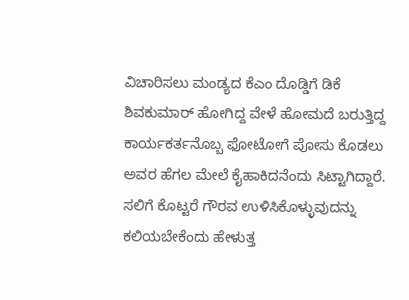ವಿಚಾರಿಸಲು ಮಂಡ್ಯದ ಕೆಎಂ ದೊಡ್ಡಿಗೆ ಡಿಕೆ ಶಿವಕುಮಾರ್ ಹೋಗಿದ್ದ ವೇಳೆ ಹೋಮದೆ ಬರುತ್ತಿದ್ದ ಕಾರ್ಯಕರ್ತನೊಬ್ಬ ಫೋಟೋಗೆ ಪೋಸು ಕೊಡಲು ಅವರ ಹೆಗಲ ಮೇಲೆ ಕೈಹಾಕಿದನೆಂದು ಸಿಟ್ಟಾಗಿದ್ದಾರೆ. ಸಲಿಗೆ ಕೊಟ್ಟರೆ ಗೌರವ ಉಳಿಸಿಕೊಳ್ಳುವುದನ್ನು ಕಲಿಯಬೇಕೆಂದು ಹೇಳುತ್ತ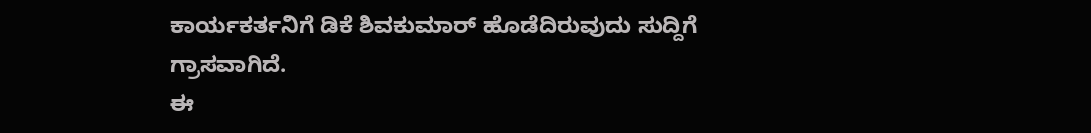ಕಾರ್ಯಕರ್ತನಿಗೆ ಡಿಕೆ ಶಿವಕುಮಾರ್ ಹೊಡೆದಿರುವುದು ಸುದ್ದಿಗೆ ಗ್ರಾಸವಾಗಿದೆ.
ಈ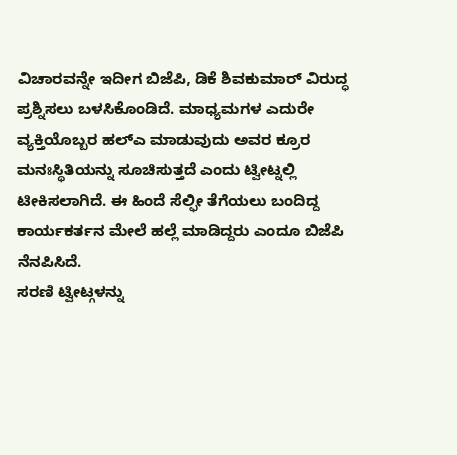ವಿಚಾರವನ್ನೇ ಇದೀಗ ಬಿಜೆಪಿ, ಡಿಕೆ ಶಿವಕುಮಾರ್ ವಿರುದ್ಧ ಪ್ರಶ್ನಿಸಲು ಬಳಸಿಕೊಂಡಿದೆ. ಮಾಧ್ಯಮಗಳ ಎದುರೇ ವ್ಯಕ್ತಿಯೊಬ್ಬರ ಹಲ್ಎ ಮಾಡುವುದು ಅವರ ಕ್ರೂರ ಮನಃಸ್ಥಿತಿಯನ್ನು ಸೂಚಿಸುತ್ತದೆ ಎಂದು ಟ್ವೀಟ್ನಲ್ಲಿ ಟೀಕಿಸಲಾಗಿದೆ. ಈ ಹಿಂದೆ ಸೆಲ್ಫೀ ತೆಗೆಯಲು ಬಂದಿದ್ದ ಕಾರ್ಯಕರ್ತನ ಮೇಲೆ ಹಲ್ಲೆ ಮಾಡಿದ್ದರು ಎಂದೂ ಬಿಜೆಪಿ ನೆನಪಿಸಿದೆ.
ಸರಣಿ ಟ್ವೀಟ್ಗಳನ್ನು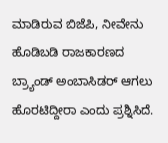ಮಾಡಿರುವ ಬಿಜೆಪಿ, ನೀವೇನು ಹೊಡಿಬಡಿ ರಾಜಕಾರಣದ ಬ್ರ್ಯಾಂಡ್ ಅಂಬಾಸಿಡರ್ ಆಗಲು ಹೊರಟಿದ್ದೀರಾ ಎಂದು ಪ್ರಶ್ನಿಸಿದೆ.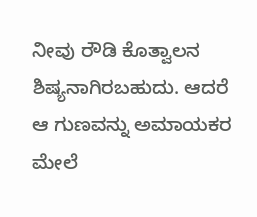ನೀವು ರೌಡಿ ಕೊತ್ವಾಲನ ಶಿಷ್ಯನಾಗಿರಬಹುದು. ಆದರೆ ಆ ಗುಣವನ್ನು ಅಮಾಯಕರ ಮೇಲೆ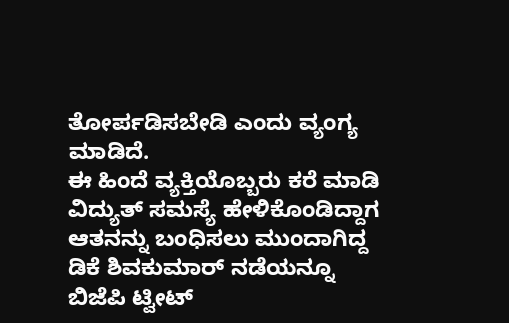ತೋರ್ಪಡಿಸಬೇಡಿ ಎಂದು ವ್ಯಂಗ್ಯ ಮಾಡಿದೆ.
ಈ ಹಿಂದೆ ವ್ಯಕ್ತಿಯೊಬ್ಬರು ಕರೆ ಮಾಡಿ ವಿದ್ಯುತ್ ಸಮಸ್ಯೆ ಹೇಳಿಕೊಂಡಿದ್ದಾಗ ಆತನನ್ನು ಬಂಧಿಸಲು ಮುಂದಾಗಿದ್ದ ಡಿಕೆ ಶಿವಕುಮಾರ್ ನಡೆಯನ್ನೂ ಬಿಜೆಪಿ ಟ್ವೀಟ್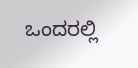ಒಂದರಲ್ಲಿ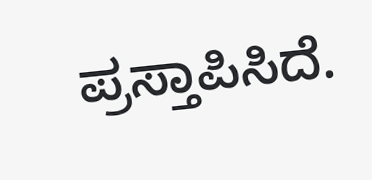ಪ್ರಸ್ತಾಪಿಸಿದೆ.